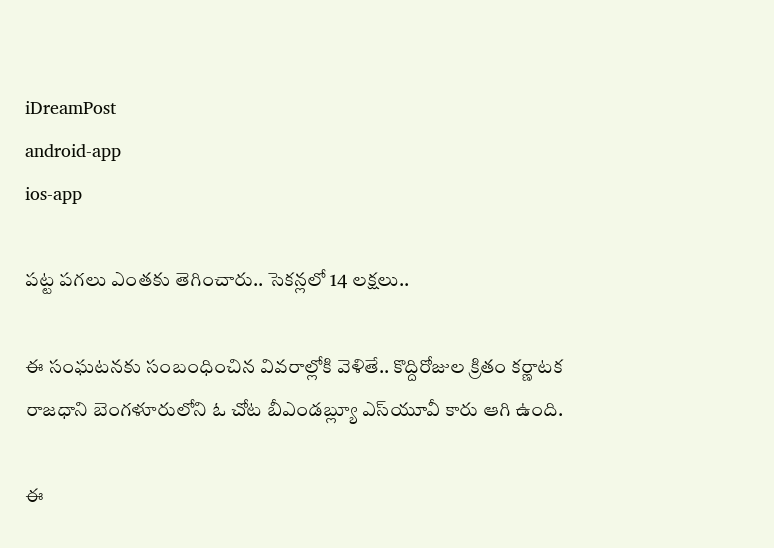iDreamPost
android-app
ios-app

పట్ట పగలు ఎంతకు తెగించారు.. సెకన్లలో 14 లక్షలు..

ఈ సంఘటనకు సంబంధించిన వివరాల్లోకి వెళితే.. కొద్దిరోజుల క్రితం కర్ణాటక రాజధాని బెంగళూరులోని ఓ చోట బీఎండబ్ల్యూ ఎస్‌యూవీ కారు ఆగి ఉంది.

ఈ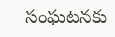సంఘటనకు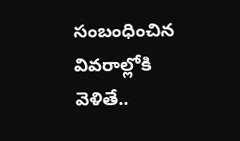సంబంధించిన వివరాల్లోకి వెళితే..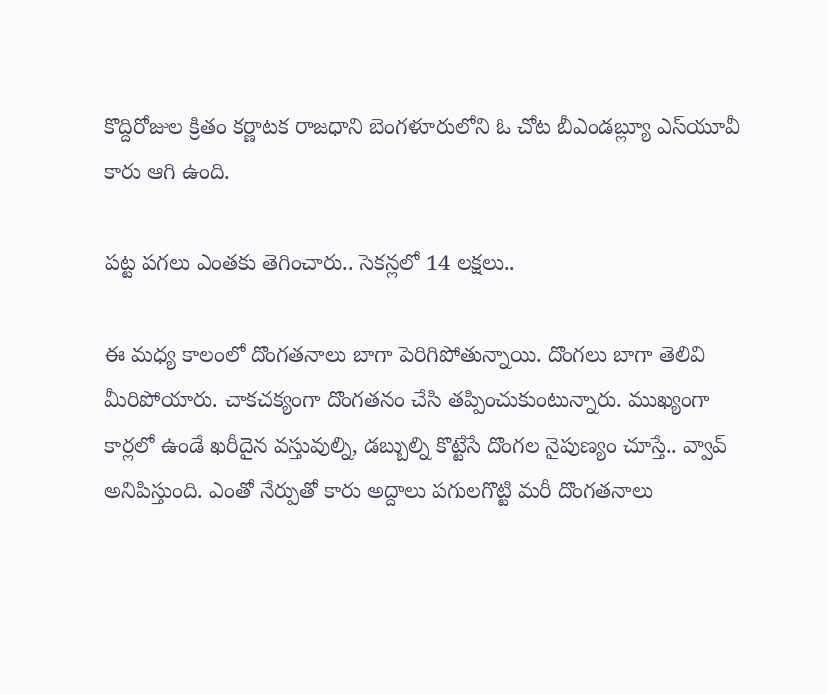కొద్దిరోజుల క్రితం కర్ణాటక రాజధాని బెంగళూరులోని ఓ చోట బీఎండబ్ల్యూ ఎస్‌యూవీ కారు ఆగి ఉంది.

పట్ట పగలు ఎంతకు తెగించారు.. సెకన్లలో 14 లక్షలు..

ఈ మధ్య కాలంలో దొంగతనాలు బాగా పెరిగిపోతున్నాయి. దొంగలు బాగా తెలివి మీరిపోయారు. చాకచక్యంగా దొంగతనం చేసి తప్పించుకుంటున్నారు. ముఖ్యంగా కార్లలో ఉండే ఖరీదైన వస్తువుల్ని, డబ్బుల్ని కొట్టేసే దొంగల నైపుణ్యం చూస్తే.. వ్వావ్‌ అనిపిస్తుంది. ఎంతో నేర్పుతో కారు అద్దాలు పగులగొట్టి మరీ దొంగతనాలు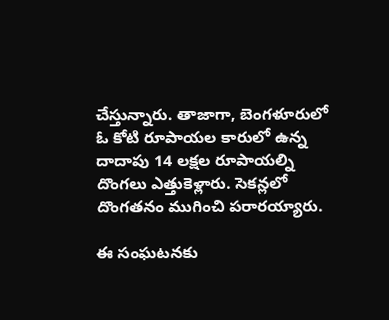చేస్తున్నారు. తాజాగా, బెంగళూరులో ఓ కోటి రూపాయల కారులో ఉన్న దాదాపు 14 లక్షల రూపాయల్ని దొంగలు ఎత్తుకెళ్లారు. సెకన్లలో దొంగతనం ముగించి పరారయ్యారు.

ఈ సంఘటనకు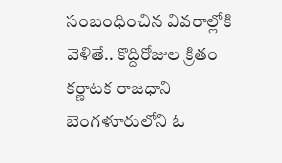సంబంధించిన వివరాల్లోకి వెళితే.. కొద్దిరోజుల క్రితం కర్ణాటక రాజధాని బెంగళూరులోని ఓ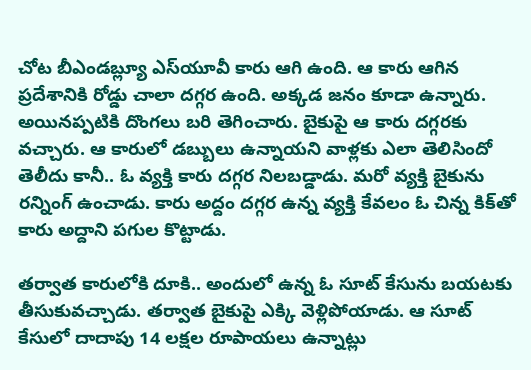చోట బీఎండబ్ల్యూ ఎస్‌యూవీ కారు ఆగి ఉంది. ఆ కారు ఆగిన ప్రదేశానికి రోడ్డు చాలా దగ్గర ఉంది. అక్కడ జనం కూడా ఉన్నారు. అయినప్పటికి దొంగలు బరి తెగించారు. బైకుపై ఆ కారు దగ్గరకు వచ్చారు. ఆ కారులో డబ్బులు ఉన్నాయని వాళ్లకు ఎలా తెలిసిందో తెలీదు కానీ.. ఓ వ్యక్తి కారు దగ్గర నిలబడ్డాడు. మరో వ్యక్తి బైకును రన్నింగ్‌ ఉంచాడు. కారు అద్దం దగ్గర ఉన్న వ్యక్తి కేవలం ఓ చిన్న కిక్‌తో కారు అద్దాని పగుల కొట్టాడు.

తర్వాత కారులోకి దూకి.. అందులో ఉన్న ఓ సూట్‌ కేసును బయటకు తీసుకువచ్చాడు. తర్వాత బైకుపై ఎక్కి వెళ్లిపోయాడు. ఆ సూట్‌ కేసులో దాదాపు 14 లక్షల రూపాయలు ఉన్నాట్లు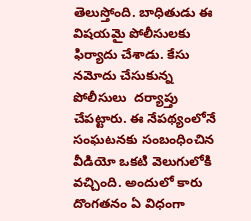తెలుస్తోంది. బాధితుడు ఈ విషయమై పోలీసులకు ఫిర్యాదు చేశాడు. కేసు నమోదు చేసుకున్న పోలీసులు  దర్యాప్తు చేపట్టారు. ఈ నేపథ్యంలోనే సంఘటనకు సంబంధించిన వీడియో ఒకటి వెలుగులోకి వచ్చింది. అందులో కారు దొంగతనం ఏ విధంగా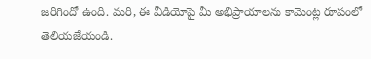జరిగిందో ఉంది. మరి, ఈ వీడియోపై మీ అభిప్రాయాలను కామెంట్ల రూపంలో తెలియజేయండి.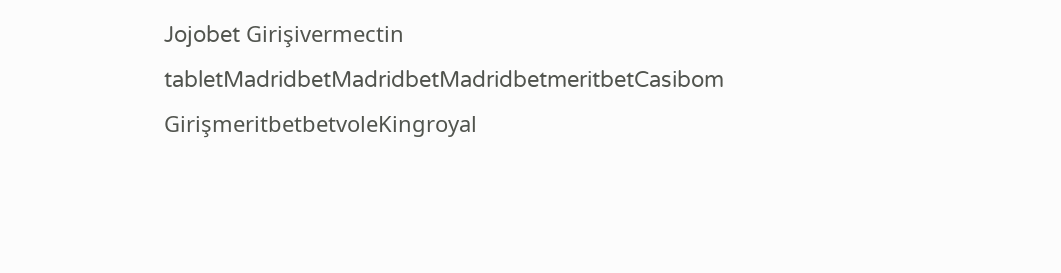Jojobet Girişivermectin tabletMadridbetMadridbetMadridbetmeritbetCasibom GirişmeritbetbetvoleKingroyal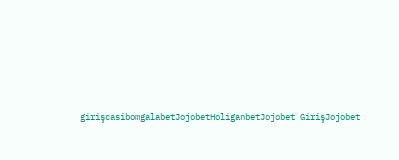girişcasibomgalabetJojobetHoliganbetJojobet GirişJojobet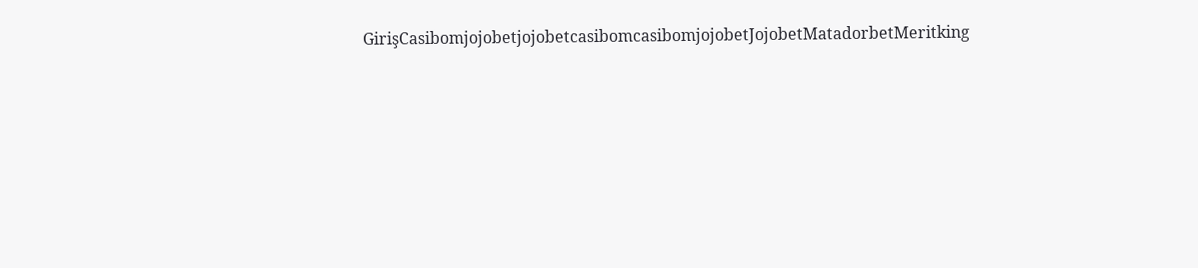GirişCasibomjojobetjojobetcasibomcasibomjojobetJojobetMatadorbetMeritking